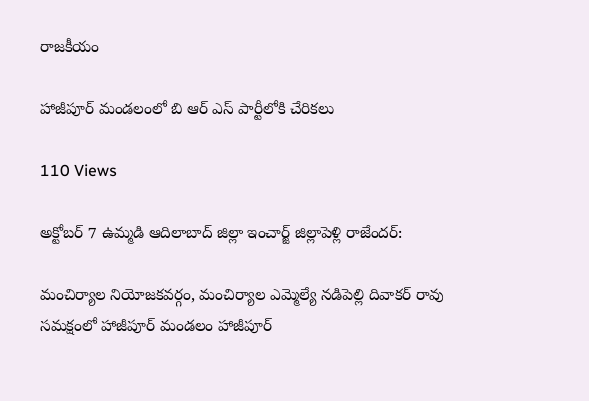రాజకీయం

హాజీపూర్ మండలంలో బి ఆర్ ఎస్ పార్టీలోకి చేరికలు

110 Views

అక్టోబర్ 7 ఉమ్మడి ఆదిలాబాద్ జిల్లా ఇంచార్జ్ జిల్లాపెళ్లి రాజేందర్:

మంచిర్యాల నియోజకవర్గం, మంచిర్యాల ఎమ్మెల్యే నడిపెల్లి దివాకర్ రావు సమక్షంలో హాజీపూర్ మండలం హాజీపూర్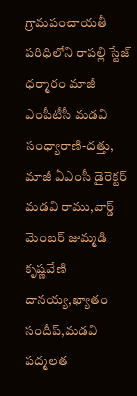గ్రామపంచాయతీ పరిధిలోని రాపల్లి స్టేజ్ ధర్మారం మాజీ ఎంపీటీసీ మడవి సంధ్యారాణి-దత్తు, మాజీ ఏఎంసీ డైరెక్టర్ మడవి రాము,వార్డ్ మెంబర్ జుమ్మడి కృష్ణవేణి దానయ్య,ఖ్యాతం సందీప్,మడవి పద్మలత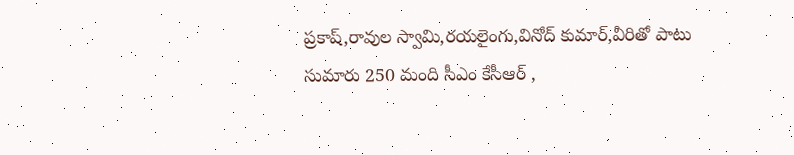ప్రకాష్,రావుల స్వామి,రయలైంగు,వినోద్ కుమార్,వీరితో పాటు సుమారు 250 మంది సీఎం కేసీఆర్ ,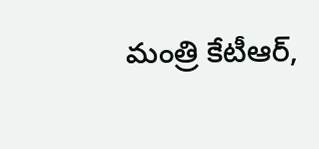మంత్రి కేటీఆర్,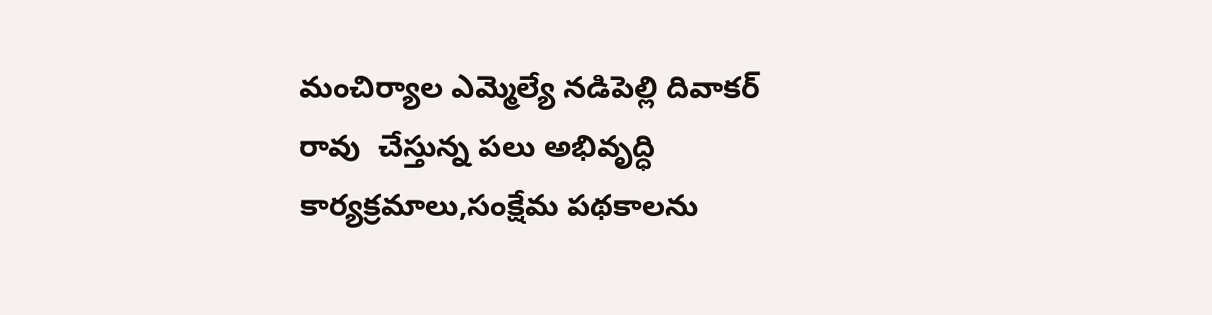మంచిర్యాల ఎమ్మెల్యే నడిపెల్లి దివాకర్ రావు  చేస్తున్న పలు అభివృద్ధి కార్యక్రమాలు,సంక్షేమ పథకాలను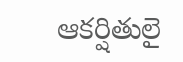ఆకర్షితులై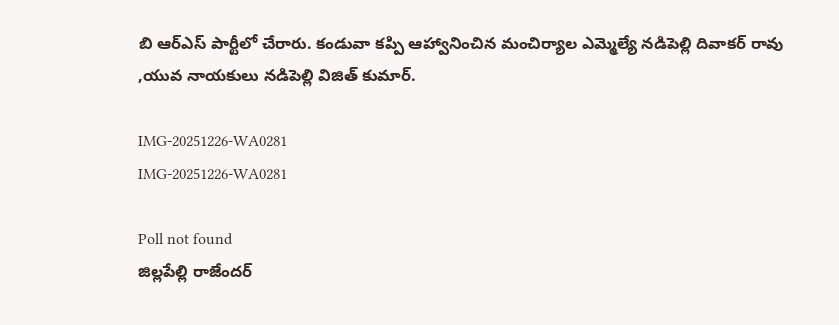బి ఆర్ఎస్ పార్టీలో చేరారు. కండువా కప్పి ఆహ్వానించిన మంచిర్యాల ఎమ్మెల్యే నడిపెల్లి దివాకర్ రావు ,యువ నాయకులు నడిపెల్లి విజిత్ కుమార్.

IMG-20251226-WA0281
IMG-20251226-WA0281

Poll not found
జిల్లపేల్లి రాజేందర్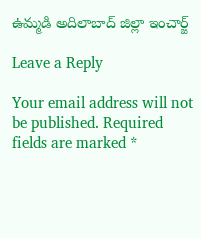ఉమ్మడి అదిలాబాద్ జిల్లా ఇంచార్జ్

Leave a Reply

Your email address will not be published. Required fields are marked *